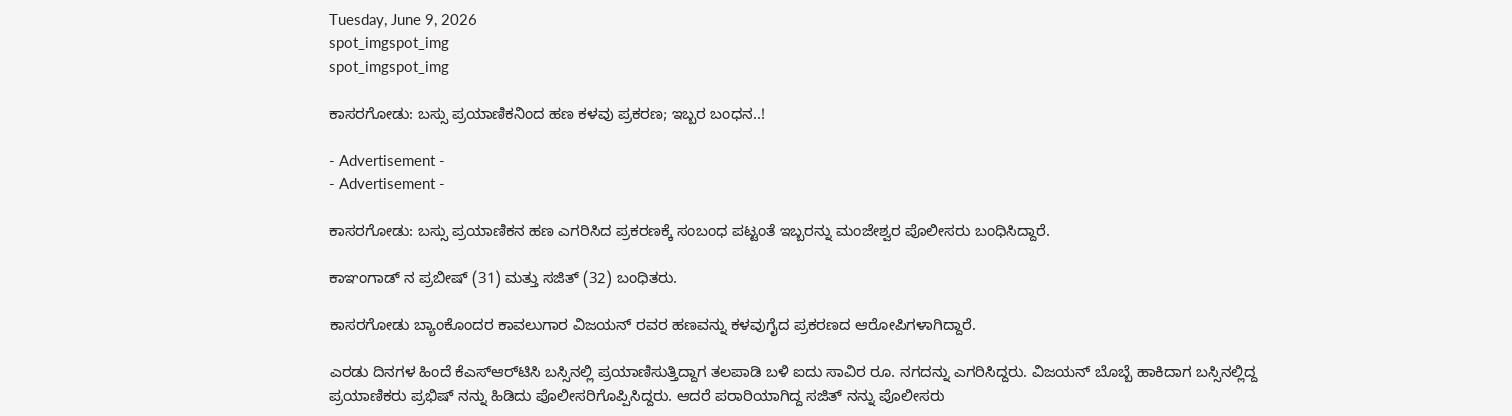Tuesday, June 9, 2026
spot_imgspot_img
spot_imgspot_img

ಕಾಸರಗೋಡು: ಬಸ್ಸು ಪ್ರಯಾಣಿಕನಿಂದ ಹಣ ಕಳವು ಪ್ರಕರಣ; ಇಬ್ಬರ ಬಂಧನ..!

- Advertisement -
- Advertisement -

ಕಾಸರಗೋಡು: ಬಸ್ಸು ಪ್ರಯಾಣಿಕನ ಹಣ ಎಗರಿಸಿದ ಪ್ರಕರಣಕ್ಕೆ ಸಂಬಂಧ ಪಟ್ಟಂತೆ ಇಬ್ಬರನ್ನು ಮಂಜೇಶ್ವರ ಪೊಲೀಸರು ಬಂಧಿಸಿದ್ದಾರೆ.

ಕಾಞಂಗಾಡ್ ನ ಪ್ರಬೀಷ್ (31) ಮತ್ತು ಸಜಿತ್ (32) ಬಂಧಿತರು.

ಕಾಸರಗೋಡು ಬ್ಯಾಂಕೊಂದರ ಕಾವಲುಗಾರ ವಿಜಯನ್ ರವರ ಹಣವನ್ನು ಕಳವುಗೈದ ಪ್ರಕರಣದ ಆರೋಪಿಗಳಾಗಿದ್ದಾರೆ.

ಎರಡು ದಿನಗಳ ಹಿಂದೆ ಕೆಎಸ್‌‌ಆರ್‌‌ಟಿಸಿ ಬಸ್ಸಿನಲ್ಲಿ ಪ್ರಯಾಣಿಸುತ್ತಿದ್ದಾಗ ತಲಪಾಡಿ ಬಳಿ ಐದು ಸಾವಿರ ರೂ. ನಗದನ್ನು ಎಗರಿಸಿದ್ದರು. ವಿಜಯನ್ ಬೊಬ್ಬೆ ಹಾಕಿದಾಗ ಬಸ್ಸಿನಲ್ಲಿದ್ದ ಪ್ರಯಾಣಿಕರು ಪ್ರಭಿಷ್ ನನ್ನು ಹಿಡಿದು ಪೊಲೀಸರಿಗೊಪ್ಪಿಸಿದ್ದರು. ಆದರೆ ಪರಾರಿಯಾಗಿದ್ದ ಸಜಿತ್ ನನ್ನು ಪೊಲೀಸರು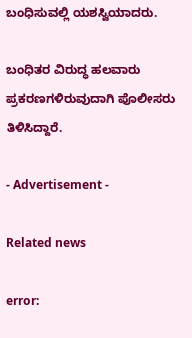ಬಂಧಿಸುವಲ್ಲಿ ಯಶಸ್ವಿಯಾದರು.

ಬಂಧಿತರ ವಿರುದ್ಧ ಹಲವಾರು ಪ್ರಕರಣಗಳಿರುವುದಾಗಿ ಪೊಲೀಸರು ತಿಳಿಸಿದ್ದಾರೆ.

- Advertisement -

Related news

error: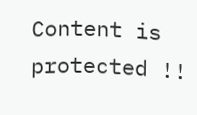Content is protected !!